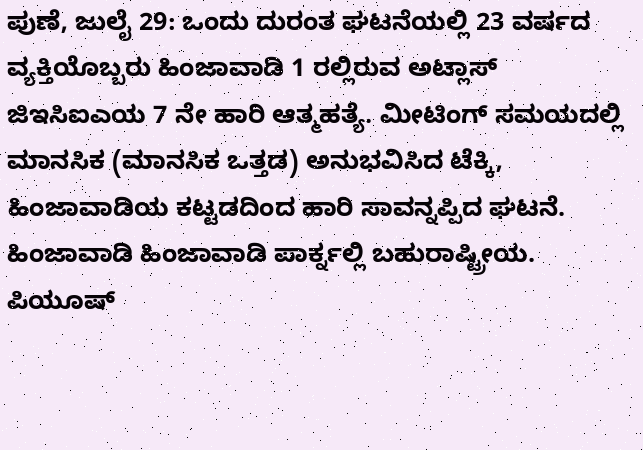ಪುಣೆ, ಜುಲೈ 29: ಒಂದು ದುರಂತ ಘಟನೆಯಲ್ಲಿ 23 ವರ್ಷದ ವ್ಯಕ್ತಿಯೊಬ್ಬರು ಹಿಂಜಾವಾಡಿ 1 ರಲ್ಲಿರುವ ಅಟ್ಲಾಸ್ ಜಿಇಸಿಐಎಯ 7 ನೇ ಹಾರಿ ಆತ್ಮಹತ್ಯೆ. ಮೀಟಿಂಗ್ ಸಮಯದಲ್ಲಿ ಮಾನಸಿಕ (ಮಾನಸಿಕ ಒತ್ತಡ) ಅನುಭವಿಸಿದ ಟೆಕ್ಕಿ, ಹಿಂಜಾವಾಡಿಯ ಕಟ್ಟಡದಿಂದ ಹಾರಿ ಸಾವನ್ನಪ್ಪಿದ ಘಟನೆ. ಹಿಂಜಾವಾಡಿ ಹಿಂಜಾವಾಡಿ ಪಾರ್ಕ್ನಲ್ಲಿ ಬಹುರಾಷ್ಟ್ರೀಯ. ಪಿಯೂಷ್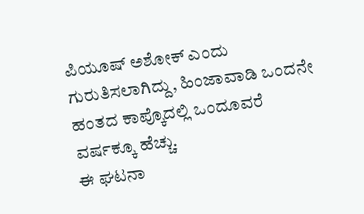ಪಿಯೂಷ್ ಅಶೋಕ್ ಎಂದು ಗುರುತಿಸಲಾಗಿದ್ದು, ಹಿಂಜಾವಾಡಿ ಒಂದನೇ ಹಂತದ ಕಾಪ್ಕೊದಲ್ಲಿ ಒಂದೂವರೆ ವರ್ಷಕ್ಕೂ ಹೆಚ್ಚು.
ಈ ಘಟನಾ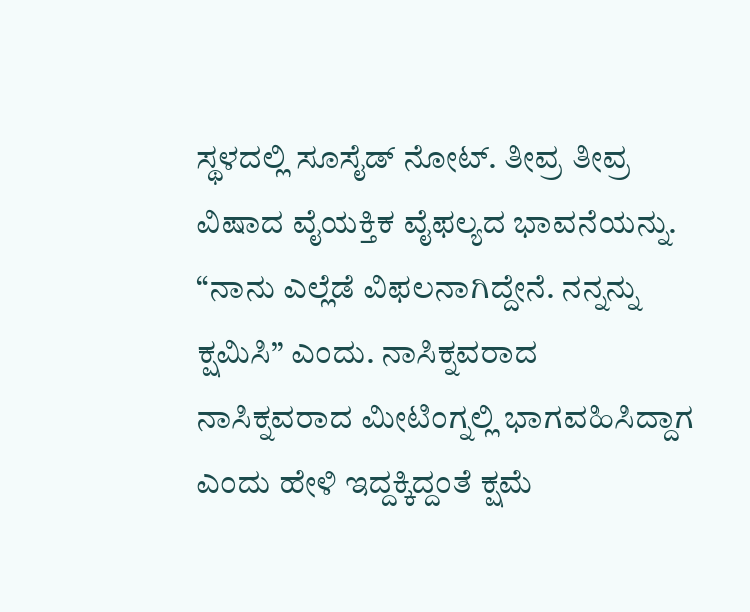ಸ್ಥಳದಲ್ಲಿ ಸೂಸೈಡ್ ನೋಟ್. ತೀವ್ರ ತೀವ್ರ ವಿಷಾದ ವೈಯಕ್ತಿಕ ವೈಫಲ್ಯದ ಭಾವನೆಯನ್ನು. “ನಾನು ಎಲ್ಲೆಡೆ ವಿಫಲನಾಗಿದ್ದೇನೆ. ನನ್ನನ್ನು ಕ್ಷಮಿಸಿ” ಎಂದು. ನಾಸಿಕ್ನವರಾದ ನಾಸಿಕ್ನವರಾದ ಮೀಟಿಂಗ್ನಲ್ಲಿ ಭಾಗವಹಿಸಿದ್ದಾಗ ಎಂದು ಹೇಳಿ ಇದ್ದಕ್ಕಿದ್ದಂತೆ ಕ್ಷಮೆ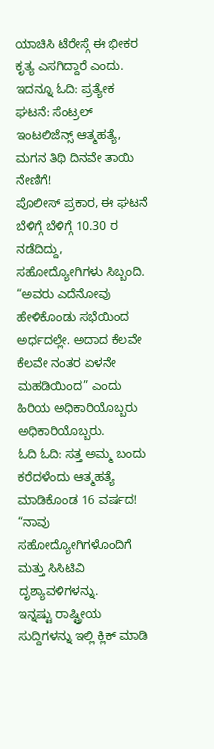ಯಾಚಿಸಿ ಟೆರೇಸ್ಗೆ ಈ ಭೀಕರ ಕೃತ್ಯ ಎಸಗಿದ್ದಾರೆ ಎಂದು.
ಇದನ್ನೂ ಓದಿ: ಪ್ರತ್ಯೇಕ ಘಟನೆ: ಸೆಂಟ್ರಲ್ ಇಂಟಲಿಜೆನ್ಸ್ ಆತ್ಮಹತ್ಯೆ, ಮಗನ ತಿಥಿ ದಿನವೇ ತಾಯಿ ನೇಣಿಗೆ!
ಪೊಲೀಸ್ ಪ್ರಕಾರ, ಈ ಘಟನೆ ಬೆಳಿಗ್ಗೆ ಬೆಳಿಗ್ಗೆ 10.30 ರ ನಡೆದಿದ್ದು, ಸಹೋದ್ಯೋಗಿಗಳು ಸಿಬ್ಬಂದಿ. “ಅವರು ಎದೆನೋವು ಹೇಳಿಕೊಂಡು ಸಭೆಯಿಂದ ಅರ್ಧದಲ್ಲೇ. ಅದಾದ ಕೆಲವೇ ಕೆಲವೇ ನಂತರ ಏಳನೇ ಮಹಡಿಯಿಂದ” ಎಂದು ಹಿರಿಯ ಅಧಿಕಾರಿಯೊಬ್ಬರು ಅಧಿಕಾರಿಯೊಬ್ಬರು.
ಓದಿ ಓದಿ: ಸತ್ತ ಅಮ್ಮ ಬಂದು ಕರೆದಳೆಂದು ಆತ್ಮಹತ್ಯೆ ಮಾಡಿಕೊಂಡ 16 ವರ್ಷದ!
“ನಾವು ಸಹೋದ್ಯೋಗಿಗಳೊಂದಿಗೆ ಮತ್ತು ಸಿಸಿಟಿವಿ ದೃಶ್ಯಾವಳಿಗಳನ್ನು.
ಇನ್ನಷ್ಟು ರಾಷ್ಟ್ರೀಯ ಸುದ್ದಿಗಳನ್ನು ಇಲ್ಲಿ ಕ್ಲಿಕ್ ಮಾಡಿ